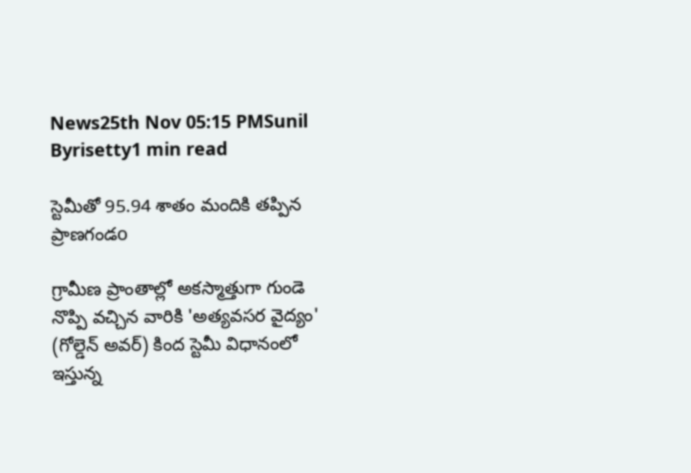News25th Nov 05:15 PMSunil Byrisetty1 min read

స్టెమీతో 95.94 శాతం మందికి తప్పిన ప్రాణగండo

గ్రామీణ ప్రాంతాల్లో అకస్మాత్తుగా గుండె నొప్పి వచ్చిన వారికి 'అత్యవసర వైద్యం' (గోల్డెన్ అవర్) కింద స్టెమీ విధానంలో ఇస్తున్న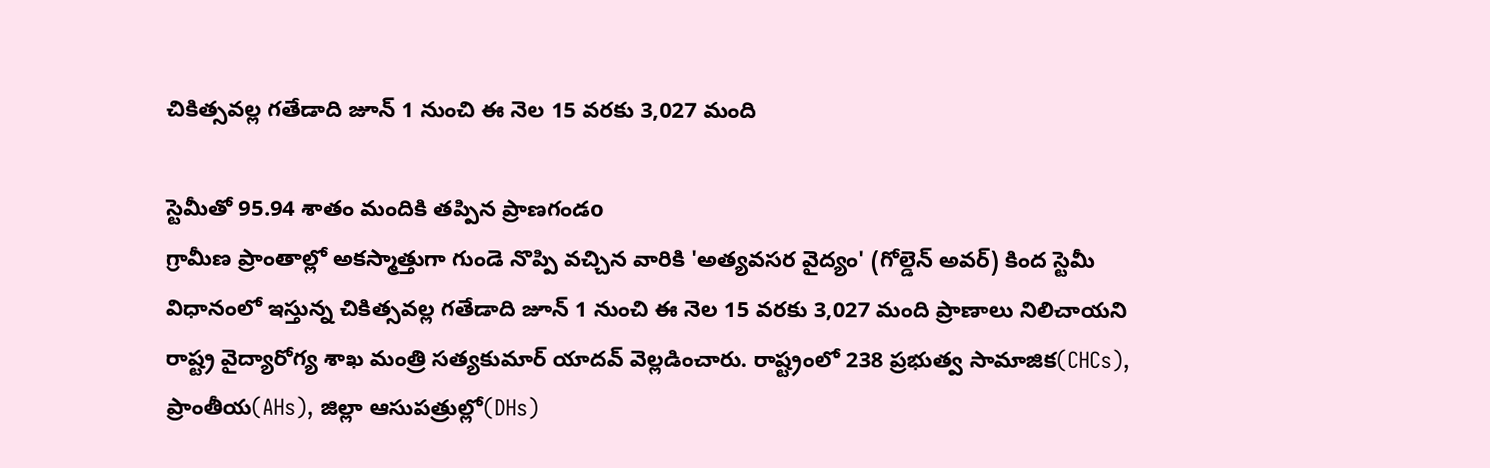చికిత్సవల్ల గతేడాది జూన్ 1 నుంచి ఈ నెల 15 వరకు 3,027 మంది

స్టెమీతో 95.94 శాతం మందికి తప్పిన ప్రాణగండo
గ్రామీణ ప్రాంతాల్లో అకస్మాత్తుగా గుండె నొప్పి వచ్చిన వారికి 'అత్యవసర వైద్యం' (గోల్డెన్ అవర్) కింద స్టెమీ విధానంలో ఇస్తున్న చికిత్సవల్ల గతేడాది జూన్ 1 నుంచి ఈ నెల 15 వరకు 3,027 మంది ప్రాణాలు నిలిచాయని రాష్ట్ర వైద్యారోగ్య శాఖ మంత్రి సత్యకుమార్ యాదవ్ వెల్లడించారు. రాష్ట్రంలో 238 ప్రభుత్వ సామాజిక(CHCs), ప్రాంతీయ(AHs), జిల్లా ఆసుపత్రుల్లో(DHs)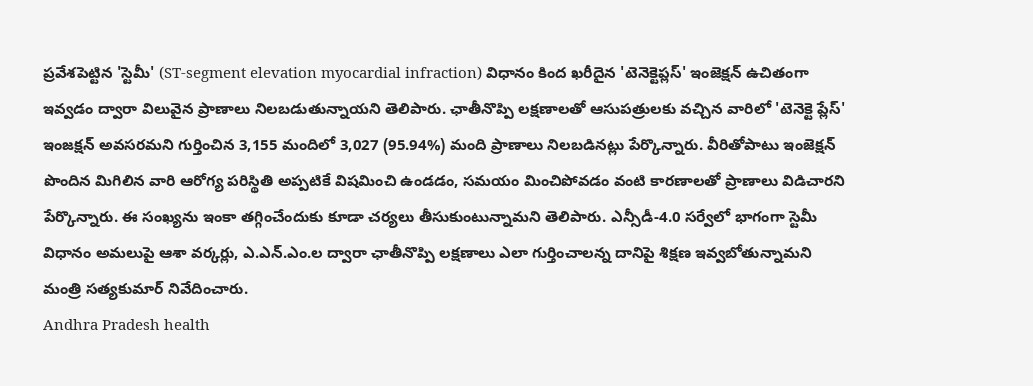ప్రవేశపెట్టిన 'స్టెమీ' (ST-segment elevation myocardial infraction) విధానం కింద ఖరీదైన 'టెనెక్టెప్లస్‌' ఇంజెక్షన్ ఉచితంగా ఇవ్వడం ద్వారా విలువైన ప్రాణాలు నిలబడుతున్నాయని తెలిపారు. ఛాతీనొప్పి లక్షణాలతో ఆసుపత్రులకు వచ్చిన వారిలో 'టెనెక్టె ప్లేస్' ఇంజక్షన్ అవసరమని గుర్తించిన 3,155 మందిలో 3,027 (95.94%) మంది ప్రాణాలు నిలబడినట్లు పేర్కొన్నారు. వీరితోపాటు ఇంజెక్షన్ పొందిన మిగిలిన వారి ఆరోగ్య పరిస్థితి అప్పటికే విషమించి ఉండడం, సమయం మించిపోవడం వంటి కారణాలతో ప్రాణాలు విడిచారని పేర్కొన్నారు. ఈ సంఖ్యను ఇంకా తగ్గించేందుకు కూడా చర్యలు తీసుకుంటున్నామని తెలిపారు. ఎన్సీడీ-4.0 సర్వేలో భాగంగా స్టెమీ విధానం అమలుపై ఆశా వ‌ర్క‌ర్లు, ఎ.ఎన్.ఎం.ల ద్వారా ఛాతీనొప్పి లక్షణాలు ఎలా గుర్తించాలన్న దానిపై శిక్షణ ఇవ్వబోతున్నామని మంత్రి సత్యకుమార్ నివేదించారు.
Andhra Pradesh health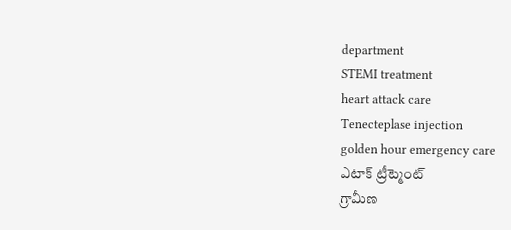department
STEMI treatment
heart attack care
Tenecteplase injection
golden hour emergency care
ఎటాక్ ట్రీట్మెంట్
గ్రామీణ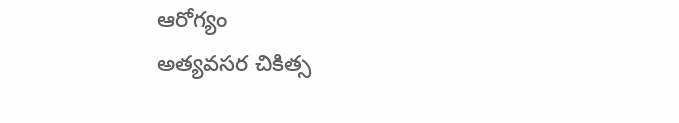ఆరోగ్యం
అత్యవసర చికిత్స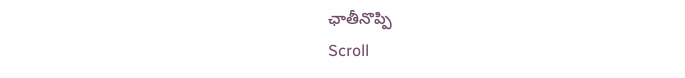ఛాతీనొప్పి
Scroll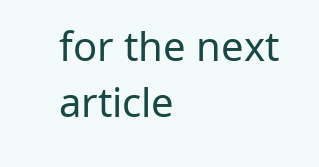for the next article